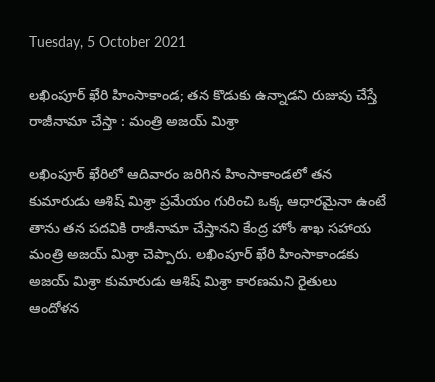Tuesday, 5 October 2021

లఖింపూర్ ఖేరి హింసాకాండ; తన కొడుకు ఉన్నాడని రుజువు చేస్తే రాజీనామా చేస్తా : మంత్రి అజయ్ మిశ్రా

లఖింపూర్ ఖేరిలో ఆదివారం జరిగిన హింసాకాండలో తన కుమారుడు ఆశిష్ మిశ్రా ప్రమేయం గురించి ఒక్క ఆధారమైనా ఉంటే తాను తన పదవికి రాజీనామా చేస్తానని కేంద్ర హోం శాఖ సహాయ మంత్రి అజయ్ మిశ్రా చెప్పారు. లఖింపూర్ ఖేరి హింసాకాండకు అజయ్ మిశ్రా కుమారుడు ఆశిష్ మిశ్రా కారణమని రైతులు ఆందోళన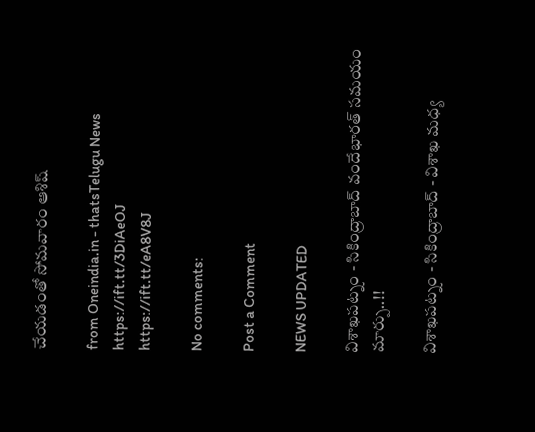చేయడంతో సోమవారం ఆశిష్

from Oneindia.in - thatsTelugu News https://ift.tt/3DiAeOJ
https://ift.tt/eA8V8J

No comments:

Post a Comment

NEWS UPDATED

విశాఖపట్నం - సికింద్రాబాద్ వందేభారత్ సమయం మార్పు..!!

విశాఖపట్నం - సికింద్రాబాద్ - విశాఖ మధ్య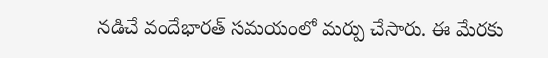నడిచే వందేభారత్ సమయంలో మర్పు చేసారు. ఈ మేరకు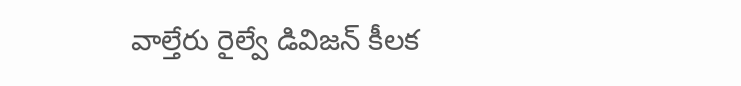వాల్తేరు రైల్వే డివిజన్ కీలక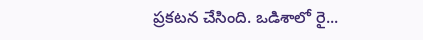ప్రకటన చేసింది. ఒడిశాలో రై...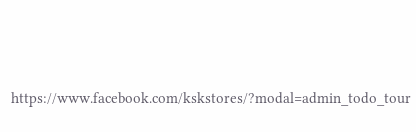https://www.facebook.com/kskstores/?modal=admin_todo_tour